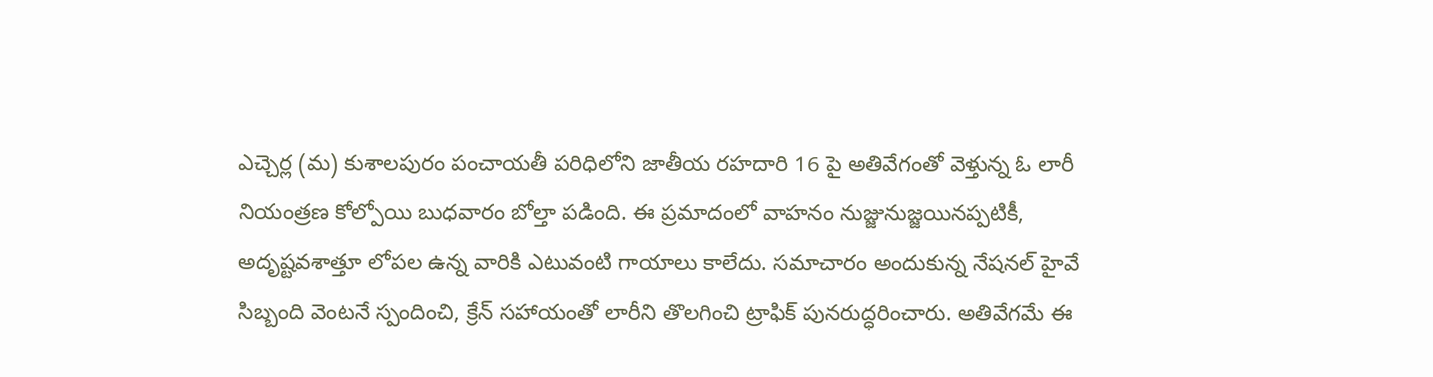ఎచ్చెర్ల (మ) కుశాలపురం పంచాయతీ పరిధిలోని జాతీయ రహదారి 16 పై అతివేగంతో వెళ్తున్న ఓ లారీ నియంత్రణ కోల్పోయి బుధవారం బోల్తా పడింది. ఈ ప్రమాదంలో వాహనం నుజ్జునుజ్జయినప్పటికీ, అదృష్టవశాత్తూ లోపల ఉన్న వారికి ఎటువంటి గాయాలు కాలేదు. సమాచారం అందుకున్న నేషనల్ హైవే సిబ్బంది వెంటనే స్పందించి, క్రేన్ సహాయంతో లారీని తొలగించి ట్రాఫిక్ పునరుద్ధరించారు. అతివేగమే ఈ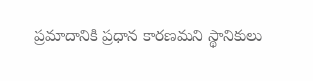ప్రమాదానికి ప్రధాన కారణమని స్థానికులు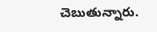చెబుతున్నారు.